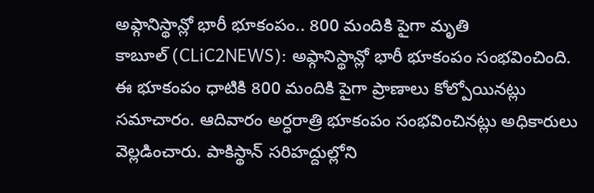అఫ్గానిస్థాన్లో భారీ భూకంపం.. 800 మందికి పైగా మృతి
కాబూల్ (CLiC2NEWS): అఫ్గానిస్థాన్లో భారీ భూకంపం సంభవించింది. ఈ భూకంపం ధాటికి 800 మందికి పైగా ప్రాణాలు కోల్పోయినట్లు సమాచారం. ఆదివారం అర్ధరాత్రి భూకంపం సంభవించినట్లు అధికారులు వెల్లడించారు. పాకిస్థాన్ సరిహద్దుల్లోని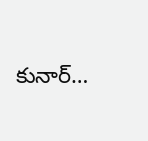కునార్…